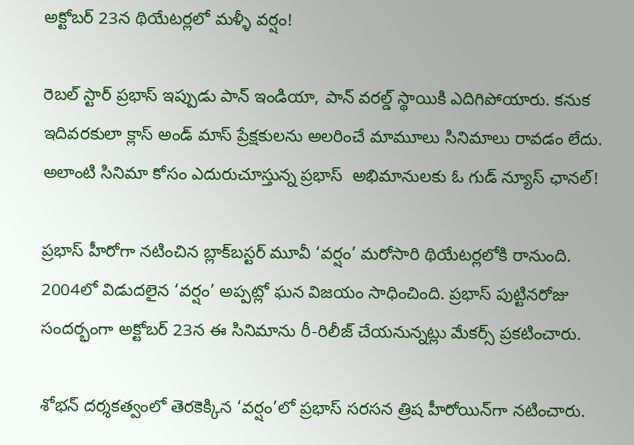అక్టోబర్‌ 23న థియేటర్లలో మళ్ళీ వర్షం!

రెబల్ స్టార్ ప్రభాస్ ఇప్పుడు పాన్ ఇండియా, పాన్ వరల్డ్ స్థాయికి ఎదిగిపోయారు. కనుక ఇదివరకులా క్లాస్ అండ్ మాస్ ప్రేక్షకులను అలరించే మామూలు సినిమాలు రావడం లేదు. అలాంటి సినిమా కోసం ఎదురుచూస్తున్న ప్రభాస్‌  అభిమానులకు ఓ గుడ్ న్యూస్ ఛానల్‌!

ప్రభాస్ హీరోగా నటించిన బ్లాక్‌బస్టర్ మూవీ ‘వర్షం’ మరోసారి థియేటర్లలోకి రానుంది. 2004లో విడుదలైన ‘వర్షం’ అప్పట్లో ఘన విజయం సాధించింది. ప్రభాస్ పుట్టినరోజు సందర్భంగా అక్టోబర్ 23న ఈ సినిమాను రీ-రిలీజ్ చేయనున్నట్లు మేకర్స్ ప్రకటించారు.

శోభన్ దర్శకత్వంలో తెరకెక్కిన ‘వర్షం’లో ప్రభాస్ సరసన త్రిష హీరోయిన్‌గా నటించారు.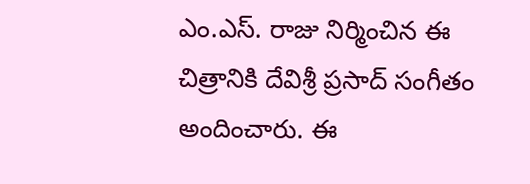ఎం.ఎస్. రాజు నిర్మించిన ఈ చిత్రానికి దేవిశ్రీ ప్రసాద్ సంగీతం అందించారు. ఈ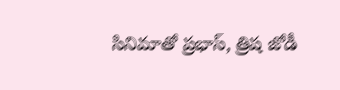సినిమాతో ప్రభాస్, త్రిష జోడీ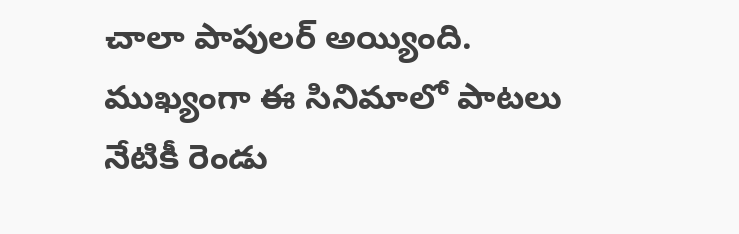చాలా పాపులర్ అయ్యింది. ముఖ్యంగా ఈ సినిమాలో పాటలు నేటికీ రెండు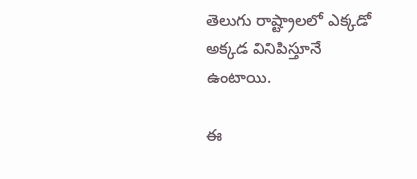తెలుగు రాష్ట్రాలలో ఎక్కడో అక్కడ వినిపిస్తూనే ఉంటాయి.

ఈ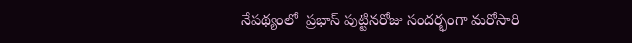నేపథ్యంలో  ప్రభాస్ పుట్టినరోజు సందర్భంగా మరోసారి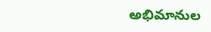అభిమానుల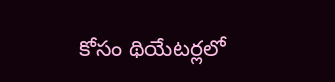కోసం థియేటర్లలో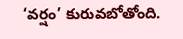‘వర్షం’ కురువబోతోంది.